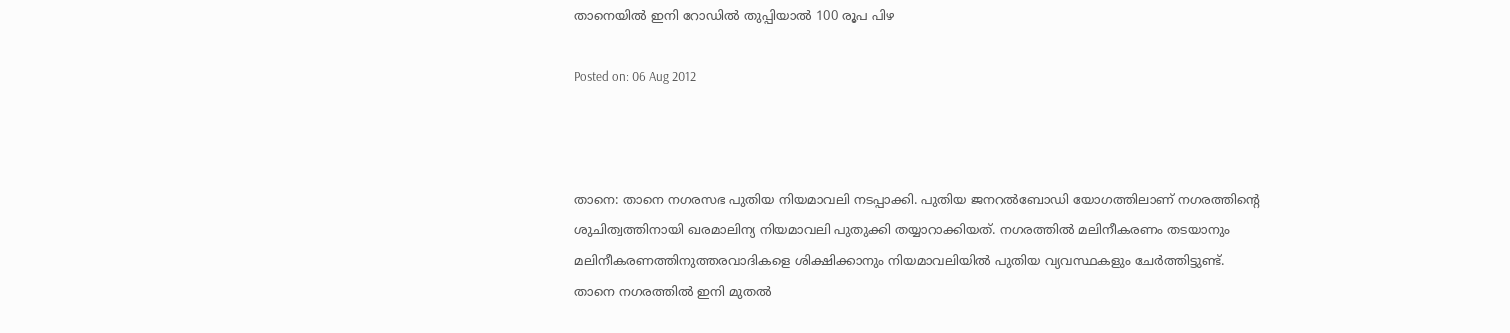താനെയില്‍ ഇനി റോഡില്‍ തുപ്പിയാല്‍ 100 രൂപ പിഴ

Posted on: 06 Aug 2012



താനെ: താനെ നഗരസഭ പുതിയ നിയമാവലി നടപ്പാക്കി. പുതിയ ജനറല്‍ബോഡി യോഗത്തിലാണ് നഗരത്തിന്റെ ശുചിത്വത്തിനായി ഖരമാലിന്യ നിയമാവലി പുതുക്കി തയ്യാറാക്കിയത്. നഗരത്തില്‍ മലിനീകരണം തടയാനും മലിനീകരണത്തിനുത്തരവാദികളെ ശിക്ഷിക്കാനും നിയമാവലിയില്‍ പുതിയ വ്യവസ്ഥകളും ചേര്‍ത്തിട്ടുണ്ട്.
താനെ നഗരത്തില്‍ ഇനി മുതല്‍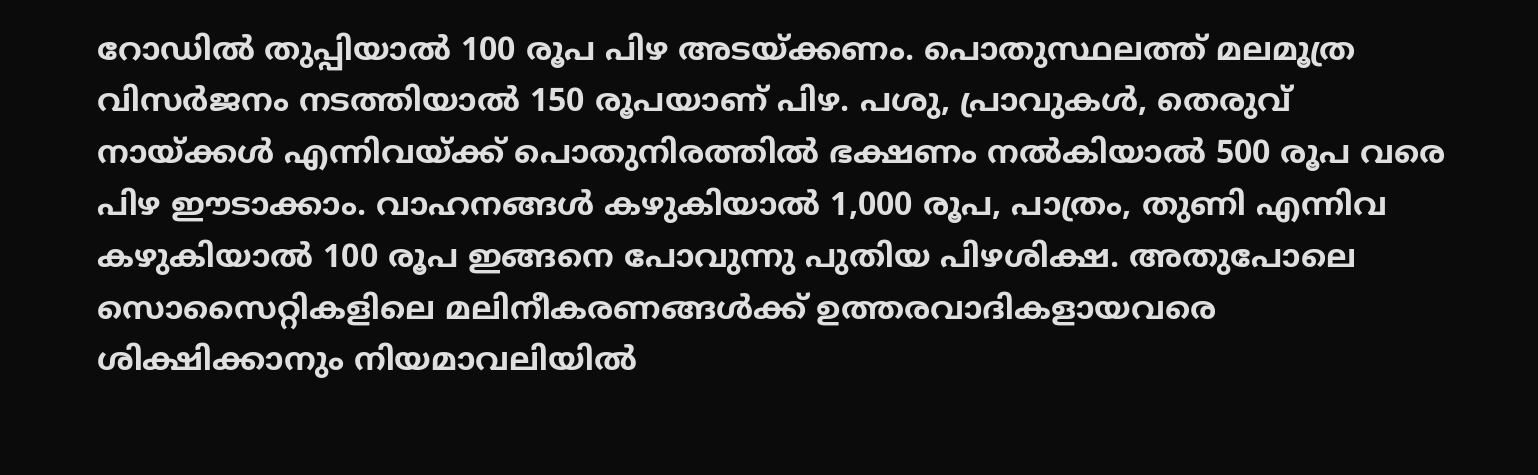റോഡില്‍ തുപ്പിയാല്‍ 100 രൂപ പിഴ അടയ്ക്കണം. പൊതുസ്ഥലത്ത് മലമൂത്ര വിസര്‍ജനം നടത്തിയാല്‍ 150 രൂപയാണ് പിഴ. പശു, പ്രാവുകള്‍, തെരുവ് നായ്ക്കള്‍ എന്നിവയ്ക്ക് പൊതുനിരത്തില്‍ ഭക്ഷണം നല്‍കിയാല്‍ 500 രൂപ വരെ പിഴ ഈടാക്കാം. വാഹനങ്ങള്‍ കഴുകിയാല്‍ 1,000 രൂപ, പാത്രം, തുണി എന്നിവ കഴുകിയാല്‍ 100 രൂപ ഇങ്ങനെ പോവുന്നു പുതിയ പിഴശിക്ഷ. അതുപോലെ സൊസൈറ്റികളിലെ മലിനീകരണങ്ങള്‍ക്ക് ഉത്തരവാദികളായവരെ ശിക്ഷിക്കാനും നിയമാവലിയില്‍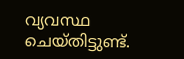വ്യവസ്ഥ ചെയ്തിട്ടുണ്ട്.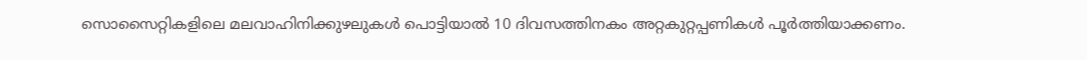സൊസൈറ്റികളിലെ മലവാഹിനിക്കുഴലുകള്‍ പൊട്ടിയാല്‍ 10 ദിവസത്തിനകം അറ്റകുറ്റപ്പണികള്‍ പൂര്‍ത്തിയാക്കണം.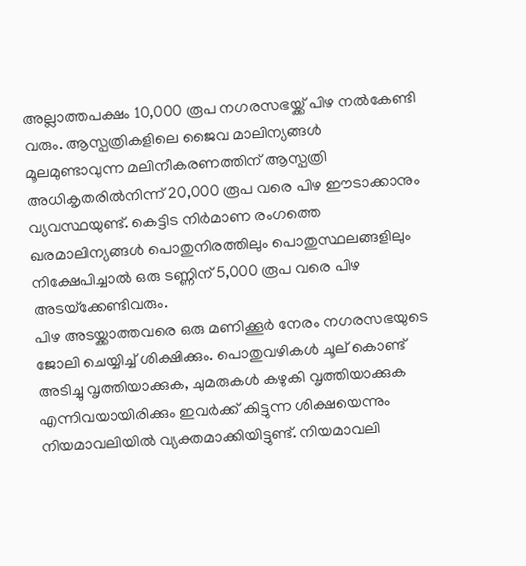അല്ലാത്തപക്ഷം 10,000 രൂപ നഗരസഭയ്ക്ക് പിഴ നല്‍കേണ്ടി വരും. ആസ്പത്രികളിലെ ജൈവ മാലിന്യങ്ങള്‍ മൂലമുണ്ടാവുന്ന മലിനീകരണത്തിന് ആസ്പത്രി അധികൃതരില്‍നിന്ന് 20,000 രൂപ വരെ പിഴ ഈടാക്കാനും വ്യവസ്ഥയുണ്ട്. കെട്ടിട നിര്‍മാണ രംഗത്തെ ഖരമാലിന്യങ്ങള്‍ പൊതുനിരത്തിലും പൊതുസ്ഥലങ്ങളിലും നിക്ഷേപിച്ചാല്‍ ഒരു ടണ്ണിന് 5,000 രൂപ വരെ പിഴ അടയ്‌ക്കേണ്ടിവരും.
പിഴ അടയ്ക്കാത്തവരെ ഒരു മണിക്കൂര്‍ നേരം നഗരസഭയുടെ ജോലി ചെയ്യിച്ച് ശിക്ഷിക്കും. പൊതുവഴികള്‍ ചൂല് കൊണ്ട് അടിച്ചു വൃത്തിയാക്കുക, ചുമരുകള്‍ കഴുകി വൃത്തിയാക്കുക എന്നിവയായിരിക്കും ഇവര്‍ക്ക് കിട്ടുന്ന ശിക്ഷയെന്നും നിയമാവലിയില്‍ വ്യക്തമാക്കിയിട്ടുണ്ട്. നിയമാവലി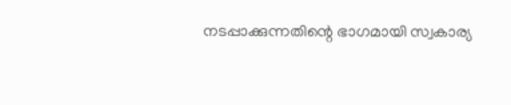നടപ്പാക്കുന്നതിന്റെ ഭാഗമായി സ്വകാര്യ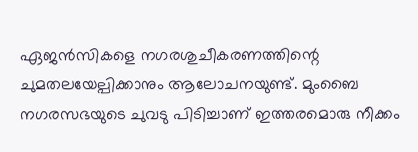ഏജന്‍സികളെ നഗരശുചീകരണത്തിന്റെ ചുമതലയേല്പിക്കാനും ആലോചനയുണ്ട്. മുംബൈ നഗരസഭയുടെ ചുവടു പിടിച്ചാണ് ഇത്തരമൊരു നീക്കം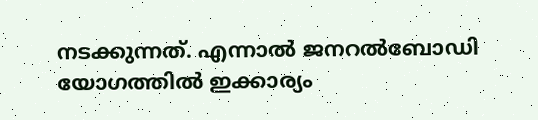നടക്കുന്നത്. എന്നാല്‍ ജനറല്‍ബോഡി യോഗത്തില്‍ ഇക്കാര്യം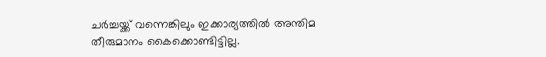ചര്‍ച്ചയ്ക്ക് വന്നെങ്കിലും ഇക്കാര്യത്തില്‍ അന്തിമ തീരുമാനം കൈക്കൊണ്ടിട്ടില്ല.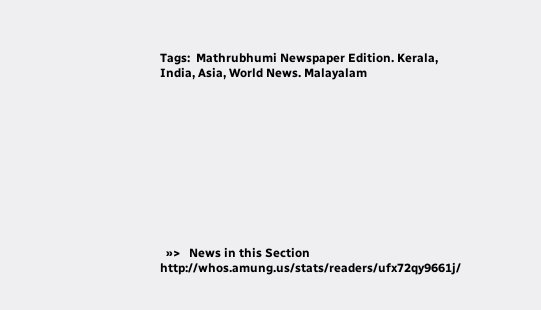Tags:  Mathrubhumi Newspaper Edition. Kerala, India, Asia, World News. Malayalam











  »>   News in this Section
http://whos.amung.us/stats/readers/ufx72qy9661j/